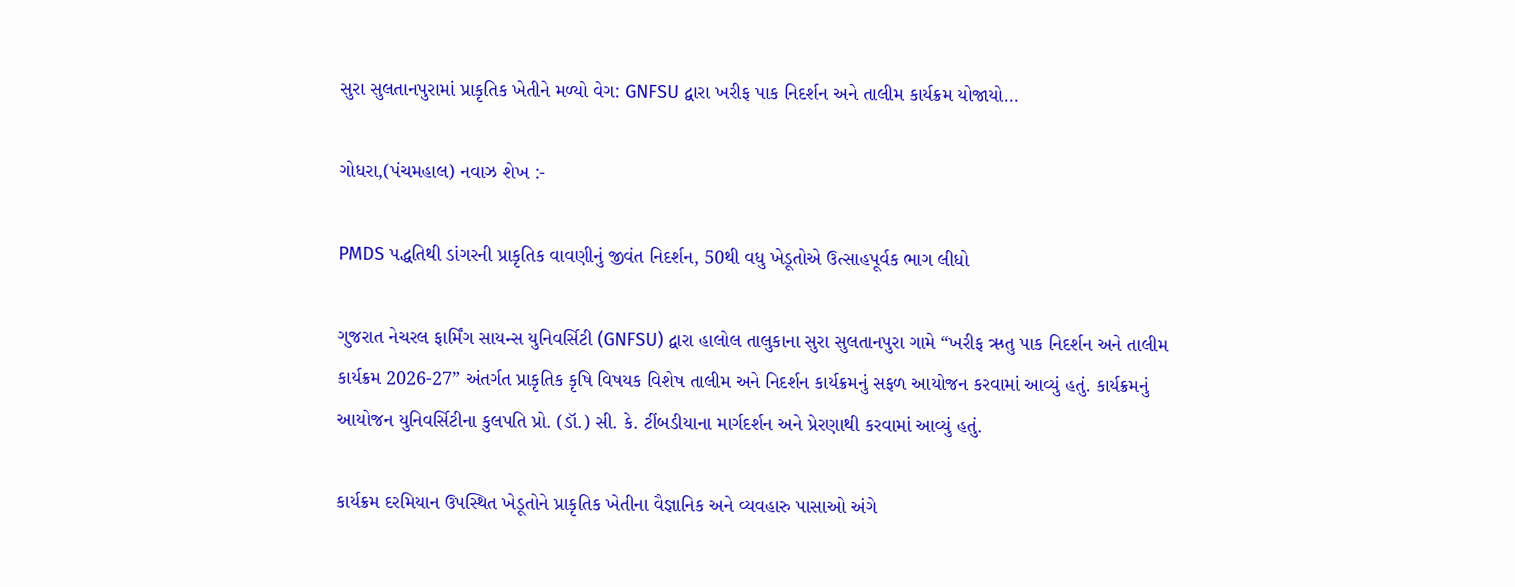સુરા સુલતાનપુરામાં પ્રાકૃતિક ખેતીને મળ્યો વેગ: GNFSU દ્વારા ખરીફ પાક નિદર્શન અને તાલીમ કાર્યક્રમ યોજાયો…

ગોધરા,(પંચમહાલ) નવાઝ શેખ :-

PMDS પદ્ધતિથી ડાંગરની પ્રાકૃતિક વાવણીનું જીવંત નિદર્શન, 50થી વધુ ખેડૂતોએ ઉત્સાહપૂર્વક ભાગ લીધો

ગુજરાત નેચરલ ફાર્મિંગ સાયન્સ યુનિવર્સિટી (GNFSU) દ્વારા હાલોલ તાલુકાના સુરા સુલતાનપુરા ગામે “ખરીફ ઋતુ પાક નિદર્શન અને તાલીમ કાર્યક્રમ 2026-27” અંતર્ગત પ્રાકૃતિક કૃષિ વિષયક વિશેષ તાલીમ અને નિદર્શન કાર્યક્રમનું સફળ આયોજન કરવામાં આવ્યું હતું. કાર્યક્રમનું આયોજન યુનિવર્સિટીના કુલપતિ પ્રો. (ડૉ.) સી. કે. ટીંબડીયાના માર્ગદર્શન અને પ્રેરણાથી કરવામાં આવ્યું હતું.

કાર્યક્રમ દરમિયાન ઉપસ્થિત ખેડૂતોને પ્રાકૃતિક ખેતીના વૈજ્ઞાનિક અને વ્યવહારુ પાસાઓ અંગે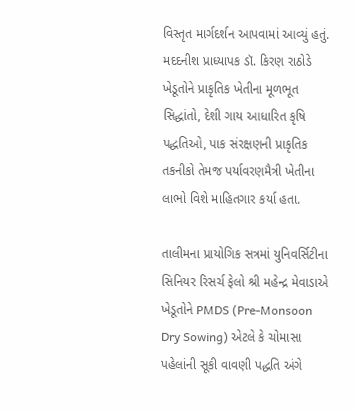વિસ્તૃત માર્ગદર્શન આપવામાં આવ્યું હતું. મદદનીશ પ્રાધ્યાપક ડૉ. કિરણ રાઠોડે ખેડૂતોને પ્રાકૃતિક ખેતીના મૂળભૂત સિદ્ધાંતો, દેશી ગાય આધારિત કૃષિ પદ્ધતિઓ, પાક સંરક્ષણની પ્રાકૃતિક તકનીકો તેમજ પર્યાવરણમૈત્રી ખેતીના લાભો વિશે માહિતગાર કર્યા હતા.

તાલીમના પ્રાયોગિક સત્રમાં યુનિવર્સિટીના સિનિયર રિસર્ચ ફેલો શ્રી મહેન્દ્ર મેવાડાએ ખેડૂતોને PMDS (Pre-Monsoon Dry Sowing) એટલે કે ચોમાસા પહેલાંની સૂકી વાવણી પદ્ધતિ અંગે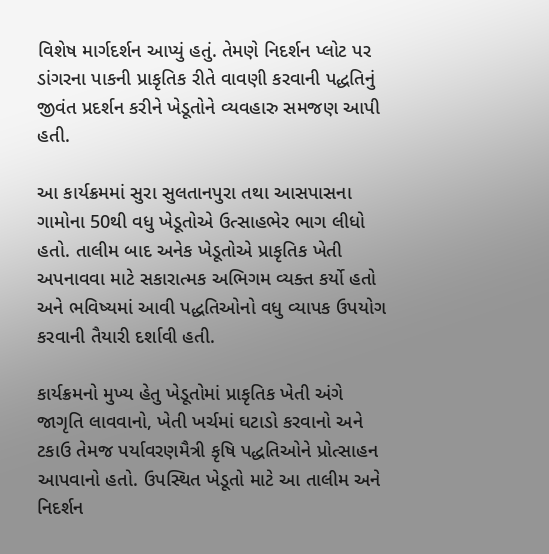વિશેષ માર્ગદર્શન આપ્યું હતું. તેમણે નિદર્શન પ્લોટ પર ડાંગરના પાકની પ્રાકૃતિક રીતે વાવણી કરવાની પદ્ધતિનું જીવંત પ્રદર્શન કરીને ખેડૂતોને વ્યવહારુ સમજણ આપી હતી.

આ કાર્યક્રમમાં સુરા સુલતાનપુરા તથા આસપાસના ગામોના 50થી વધુ ખેડૂતોએ ઉત્સાહભેર ભાગ લીધો હતો. તાલીમ બાદ અનેક ખેડૂતોએ પ્રાકૃતિક ખેતી અપનાવવા માટે સકારાત્મક અભિગમ વ્યક્ત કર્યો હતો અને ભવિષ્યમાં આવી પદ્ધતિઓનો વધુ વ્યાપક ઉપયોગ કરવાની તૈયારી દર્શાવી હતી.

કાર્યક્રમનો મુખ્ય હેતુ ખેડૂતોમાં પ્રાકૃતિક ખેતી અંગે જાગૃતિ લાવવાનો, ખેતી ખર્ચમાં ઘટાડો કરવાનો અને ટકાઉ તેમજ પર્યાવરણમૈત્રી કૃષિ પદ્ધતિઓને પ્રોત્સાહન આપવાનો હતો. ઉપસ્થિત ખેડૂતો માટે આ તાલીમ અને નિદર્શન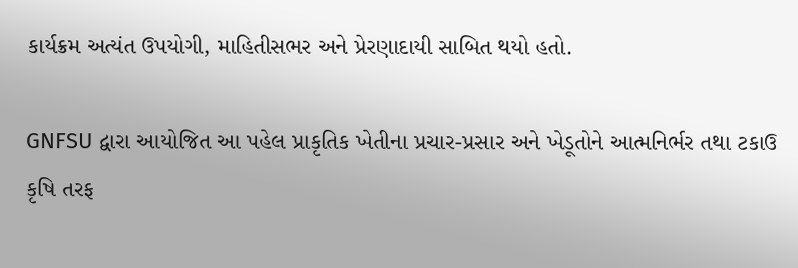કાર્યક્રમ અત્યંત ઉપયોગી, માહિતીસભર અને પ્રેરણાદાયી સાબિત થયો હતો.

GNFSU દ્વારા આયોજિત આ પહેલ પ્રાકૃતિક ખેતીના પ્રચાર-પ્રસાર અને ખેડૂતોને આત્મનિર્ભર તથા ટકાઉ કૃષિ તરફ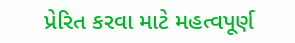પ્રેરિત કરવા માટે મહત્વપૂર્ણ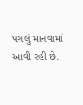પગલું માનવામાં આવી રહી છે.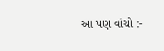આ પણ વાંચો :-